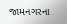જામનગરના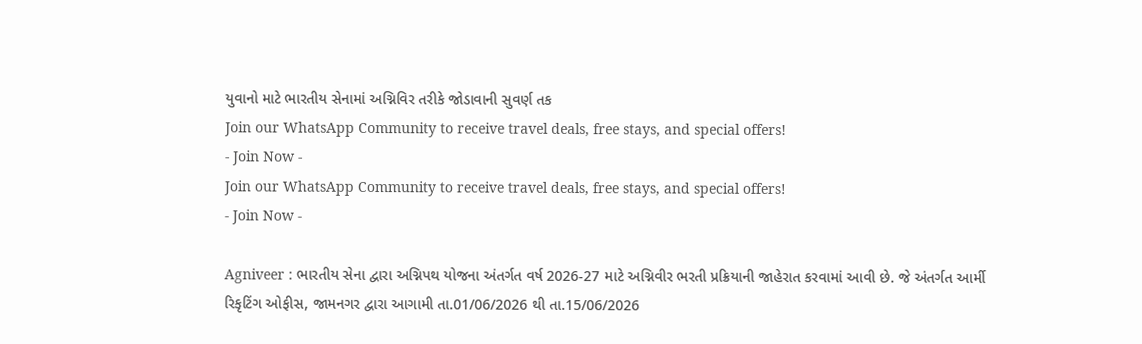યુવાનો માટે ભારતીય સેનામાં અગ્નિવિર તરીકે જોડાવાની સુવર્ણ તક
Join our WhatsApp Community to receive travel deals, free stays, and special offers!
- Join Now -
Join our WhatsApp Community to receive travel deals, free stays, and special offers!
- Join Now -

Agniveer : ભારતીય સેના દ્વારા અગ્નિપથ યોજના અંતર્ગત વર્ષ 2026-27 માટે અગ્નિવીર ભરતી પ્રક્રિયાની જાહેરાત કરવામાં આવી છે. જે અંતર્ગત આર્મી રિકૃટિંગ ઓફીસ, જામનગર દ્વારા આગામી તા.01/06/2026 થી તા.15/06/2026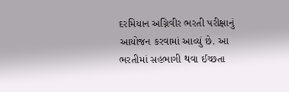દરમિયાન અગ્નિવીર ભરતી પરીક્ષાનું આયોજન કરવામાં આવ્યું છે. આ ભરતીમાં સહભાગી થવા ઈચ્છતા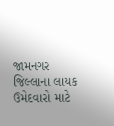જામનગર જિલ્લાના લાયક ઉમેદવારો માટે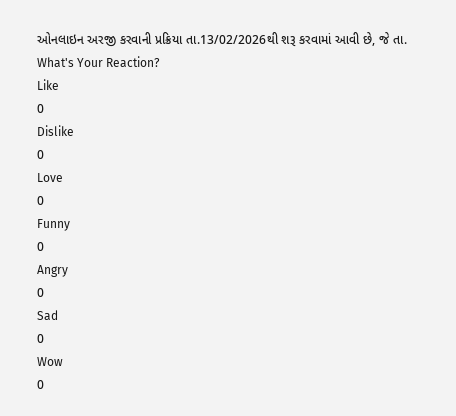ઓનલાઇન અરજી કરવાની પ્રક્રિયા તા.13/02/2026થી શરૂ કરવામાં આવી છે, જે તા.
What's Your Reaction?
Like
0
Dislike
0
Love
0
Funny
0
Angry
0
Sad
0
Wow
0